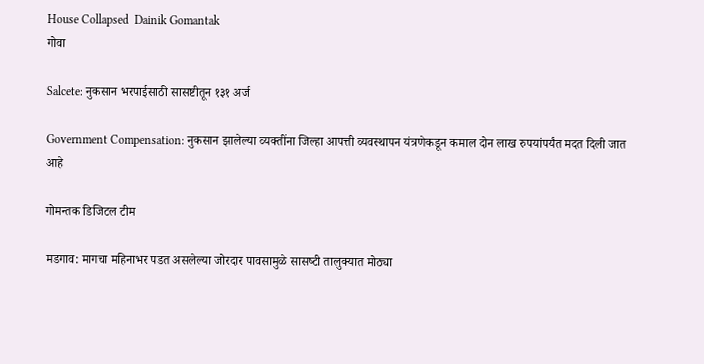House Collapsed  Dainik Gomantak
गोवा

Salcete: नुकसान भरपाईसाठी सासष्टीतून १३१ अर्ज

Government Compensation: नुकसान झालेल्‍या व्‍यक्‍तींना जिल्‍हा आपत्ती व्यवस्थापन यंत्रणेकडून कमाल दोन लाख रुपयांपर्यंत मदत दिली जात आहे

गोमन्तक डिजिटल टीम

मडगाव: मागचा महिनाभर पडत असलेल्‍या जोरदार पावसामुळे सासष्‍टी तालुक्‍यात मोठ्या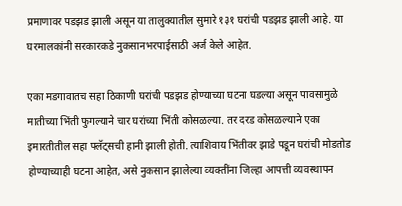प्रमाणावर पडझड झाली असून या तालुक्‍यातील सुमारे १३१ घरांची पडझड झाली आहे. या घरमालकांनी सरकारकडे नुकसानभरपाईसाठी अर्ज केले आहेत.

एका मडगावातच सहा ठिकाणी घरांची पडझड होण्‍याच्‍या घटना घडल्‍या असून पावसामुळे मातीच्‍या भिंती फुगल्‍याने चार घरांच्‍या भिंती कोसळल्‍या. तर दरड कोसळल्‍याने एका इमारतीतील सहा फ्‍लॅट्‌सची हानी झाली होती. त्‍याशिवाय भिंतीवर झाडे पडून घरांची मोडतोड होण्‍याच्‍याही घटना आहेत, असे नुकसान झालेल्‍या व्‍यक्‍तींना जिल्‍हा आपत्ती व्यवस्थापन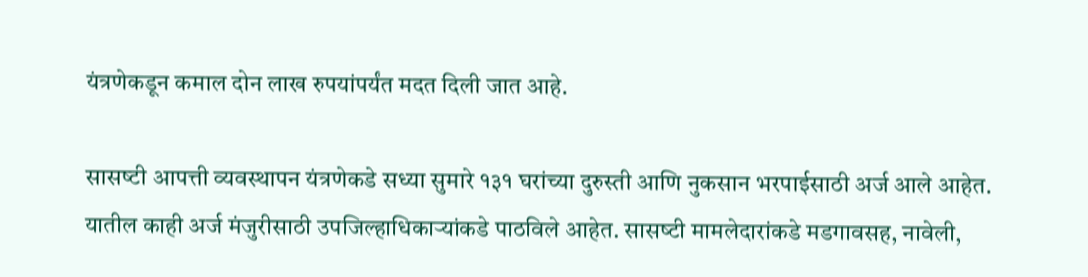यंत्रणेकडून कमाल दोन लाख रुपयांपर्यंत मदत दिली जात आहे.

सासष्‍टी आपत्ती व्‍यवस्‍थापन यंत्रणेकडे सध्‍या सुमारे १३१ घरांच्या दुरुस्ती आणि नुकसान भरपाईसाठी अर्ज आले आहेत. यातील काही अर्ज मंजुरीसाठी उपजिल्हाधिकाऱ्यांकडे पाठविले आहेत. सासष्‍टी मामलेदारांकडे मडगावसह, नावेली,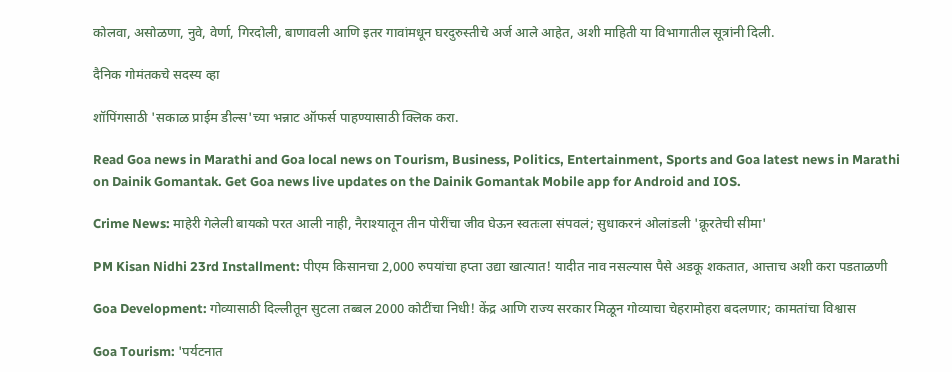कोलवा, असोळणा, नुवे, वेर्णा, गिरदोली, बाणावली आणि इतर गावांमधून घरदुरुस्तीचे अर्ज आले आहेत, अशी माहिती या विभागातील सूत्रांनी दिली.

दैनिक गोमंतकचे सदस्य व्हा

शॉपिंगसाठी 'सकाळ प्राईम डील्स'च्या भन्नाट ऑफर्स पाहण्यासाठी क्लिक करा.

Read Goa news in Marathi and Goa local news on Tourism, Business, Politics, Entertainment, Sports and Goa latest news in Marathi on Dainik Gomantak. Get Goa news live updates on the Dainik Gomantak Mobile app for Android and IOS.

Crime News: माहेरी गेलेली बायको परत आली नाही, नैराश्यातून तीन पोरींचा जीव घेऊन स्वतःला संपवलं; सुधाकरनं ओलांडली 'क्रूरतेची सीमा'

PM Kisan Nidhi 23rd Installment: पीएम किसानचा 2,000 रुपयांचा हप्ता उद्या खात्यात! यादीत नाव नसल्यास पैसे अडकू शकतात, आत्ताच अशी करा पडताळणी

Goa Development: गोव्यासाठी दिल्लीतून सुटला तब्बल 2000 कोटींचा निधी! केंद्र आणि राज्य सरकार मिळून गोव्याचा चेहरामोहरा बदलणार; कामतांचा विश्वास

Goa Tourism: 'पर्यटनात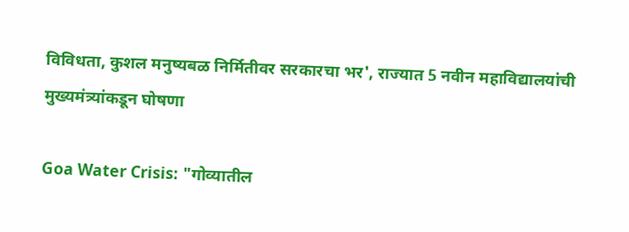विविधता, कुशल मनुष्यबळ निर्मितीवर सरकारचा भर', राज्यात 5 नवीन महाविद्यालयांची मुख्यमंत्र्यांकडून घोषणा

Goa Water Crisis: "गोव्यातील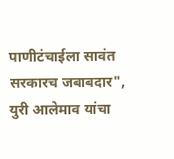पाणीटंचाईला सावंत सरकारच जबाबदार", युरी आलेमाव यांचा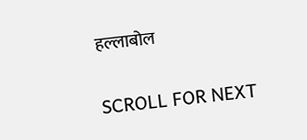हल्लाबोल

SCROLL FOR NEXT